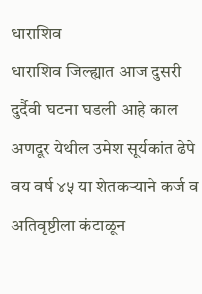धाराशिव
धाराशिव जिल्ह्यात आज दुसरी दुर्दैवी घटना घडली आहे काल अणदूर येथील उमेश सूर्यकांत ढेपे वय वर्ष ४५ या शेतकऱ्याने कर्ज व अतिवृष्टीला कंटाळून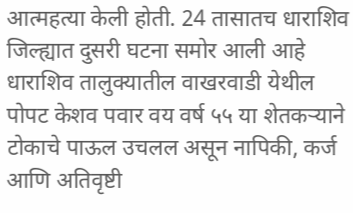आत्महत्या केली होती. 24 तासातच धाराशिव जिल्ह्यात दुसरी घटना समोर आली आहे धाराशिव तालुक्यातील वाखरवाडी येथील पोपट केशव पवार वय वर्ष ५५ या शेतकऱ्याने टोकाचे पाऊल उचलल असून नापिकी, कर्ज आणि अतिवृष्टी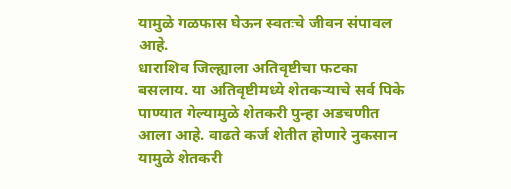यामुळे गळफास घेऊन स्वतःचे जीवन संपावल आहे.
धाराशिव जिल्ह्याला अतिवृष्टीचा फटका बसलाय. या अतिवृष्टीमध्ये शेतकऱ्याचे सर्व पिके पाण्यात गेल्यामुळे शेतकरी पुन्हा अडचणीत आला आहे. वाढते कर्ज शेतीत होणारे नुकसान यामुळे शेतकरी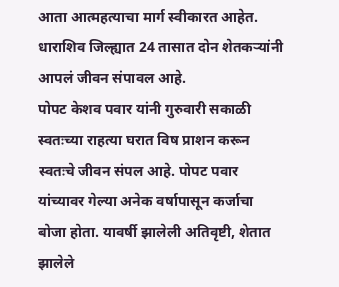आता आत्महत्याचा मार्ग स्वीकारत आहेत. धाराशिव जिल्ह्यात 24 तासात दोन शेतकऱ्यांनी आपलं जीवन संपावल आहे.
पोपट केशव पवार यांनी गुरुवारी सकाळी स्वतःच्या राहत्या घरात विष प्राशन करून स्वतःचे जीवन संपल आहे. पोपट पवार यांच्यावर गेल्या अनेक वर्षापासून कर्जाचा बोजा होता. यावर्षी झालेली अतिवृष्टी, शेतात झालेले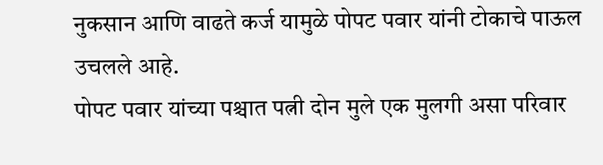नुकसान आणि वाढते कर्ज यामुळे पोपट पवार यांनी टोकाचे पाऊल उचलले आहे.
पोपट पवार यांच्या पश्चात पत्नी दोन मुले एक मुलगी असा परिवार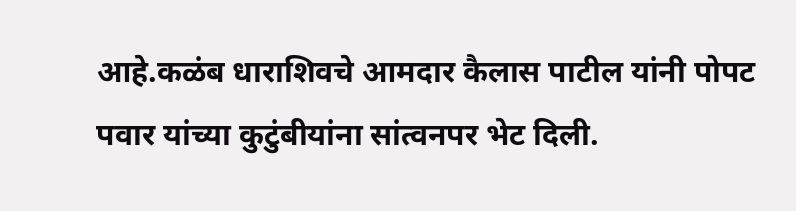आहे.कळंब धाराशिवचे आमदार कैलास पाटील यांनी पोपट पवार यांच्या कुटुंबीयांना सांत्वनपर भेट दिली.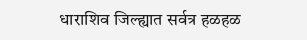धाराशिव जिल्ह्यात सर्वत्र हळहळ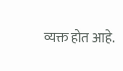व्यक्त होत आहे.